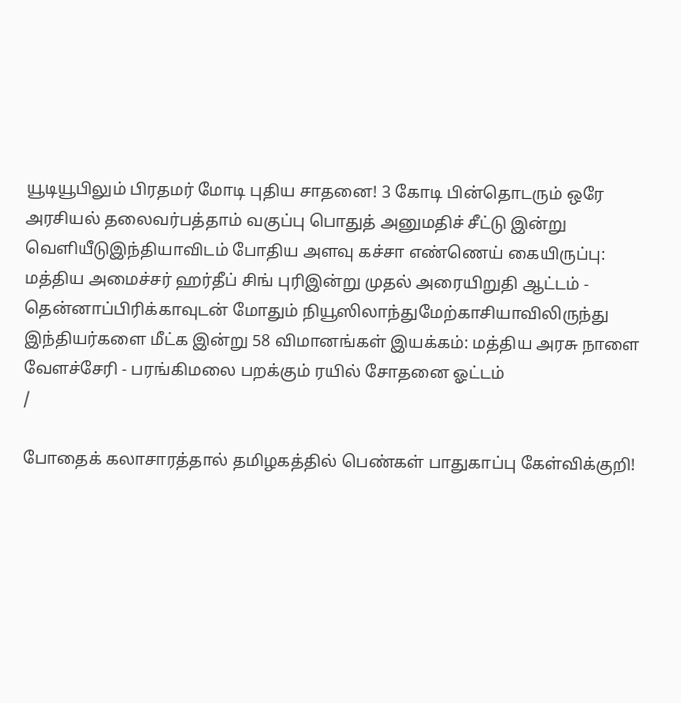யூடியூபிலும் பிரதமர் மோடி புதிய சாதனை! 3 கோடி பின்தொடரும் ஒரே அரசியல் தலைவர்பத்தாம் வகுப்பு பொதுத் அனுமதிச் சீட்டு இன்று வெளியீடுஇந்தியாவிடம் போதிய அளவு கச்சா எண்ணெய் கையிருப்பு: மத்திய அமைச்சர் ஹர்தீப் சிங் புரிஇன்று முதல் அரையிறுதி ஆட்டம் - தென்னாப்பிரிக்காவுடன் மோதும் நியூஸிலாந்துமேற்காசியாவிலிருந்து இந்தியர்களை மீட்க இன்று 58 விமானங்கள் இயக்கம்: மத்திய அரசு நாளை வேளச்சேரி - பரங்கிமலை பறக்கும் ரயில் சோதனை ஓட்டம்
/

போதைக் கலாசாரத்தால் தமிழகத்தில் பெண்கள் பாதுகாப்பு கேள்விக்குறி!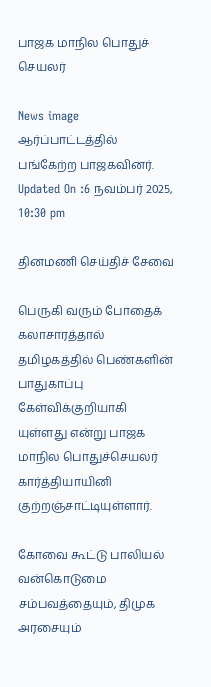பாஜக மாநில பொதுச் செயலர்

News image
ஆர்ப்பாட்டத்தில் பங்கேற்ற பாஜகவினர்.
Updated On :6 நவம்பர் 2025, 10:30 pm

தினமணி செய்திச் சேவை

பெருகி வரும் போதைக் கலாசாரத்தால் தமிழகத்தில் பெண்களின் பாதுகாப்பு கேள்விக்குறியாகி யுள்ளது என்று பாஜக மாநில பொதுச்செயலர் கார்த்தியாயினி குற்றஞ்சாட்டியுள்ளார்.

கோவை கூட்டு பாலியல் வன்கொடுமை சம்பவத்தையும், திமுக அரசையும்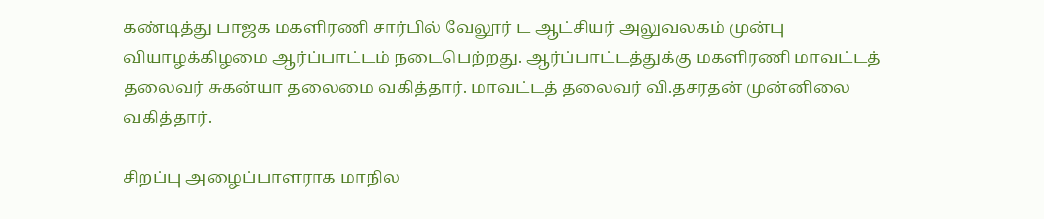கண்டித்து பாஜக மகளிரணி சார்பில் வேலூர் ட ஆட்சியர் அலுவலகம் முன்பு வியாழக்கிழமை ஆர்ப்பாட்டம் நடைபெற்றது. ஆர்ப்பாட்டத்துக்கு மகளிரணி மாவட்டத் தலைவர் சுகன்யா தலைமை வகித்தார். மாவட்டத் தலைவர் வி.தசரதன் முன்னிலை வகித்தார்.

சிறப்பு அழைப்பாளராக மாநில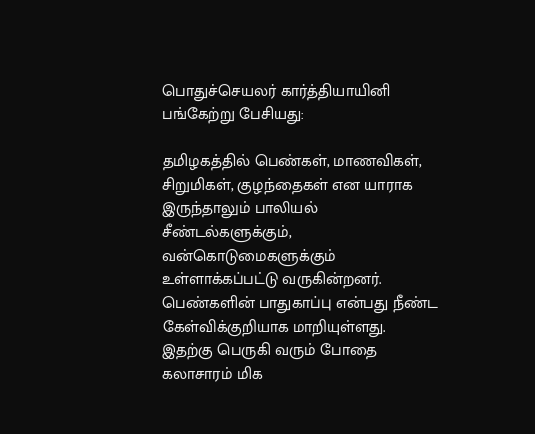பொதுச்செயலர் கார்த்தியாயினி பங்கேற்று பேசியது:

தமிழகத்தில் பெண்கள், மாணவிகள், சிறுமிகள், குழந்தைகள் என யாராக இருந்தாலும் பாலியல் சீண்டல்களுக்கும், வன்கொடுமைகளுக்கும் உள்ளாக்கப்பட்டு வருகின்றனர். பெண்களின் பாதுகாப்பு என்பது நீண்ட கேள்விக்குறியாக மாறியுள்ளது. இதற்கு பெருகி வரும் போதை கலாசாரம் மிக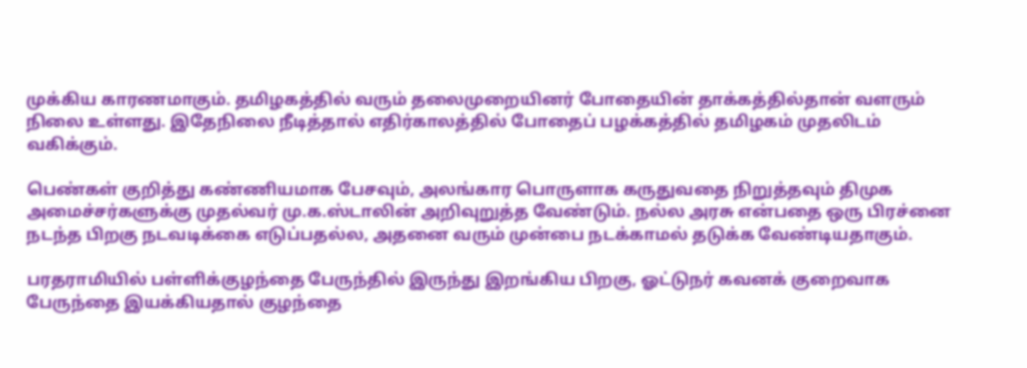முக்கிய காரணமாகும். தமிழகத்தில் வரும் தலைமுறையினர் போதையின் தாக்கத்தில்தான் வளரும் நிலை உள்ளது. இதேநிலை நீடித்தால் எதிர்காலத்தில் போதைப் பழக்கத்தில் தமிழகம் முதலிடம் வகிக்கும்.

பெண்கள் குறித்து கண்ணியமாக பேசவும், அலங்கார பொருளாக கருதுவதை நிறுத்தவும் திமுக அமைச்சர்களுக்கு முதல்வர் மு.க.ஸ்டாலின் அறிவுறுத்த வேண்டும். நல்ல அரசு என்பதை ஒரு பிரச்னை நடந்த பிறகு நடவடிக்கை எடுப்பதல்ல, அதனை வரும் முன்பை நடக்காமல் தடுக்க வேண்டியதாகும்.

பரதராமியில் பள்ளிக்குழந்தை பேருந்தில் இருந்து இறங்கிய பிறகு, ஓட்டுநர் கவனக் குறைவாக பேருந்தை இயக்கியதால் குழந்தை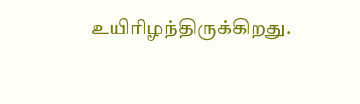உயிரிழந்திருக்கிறது.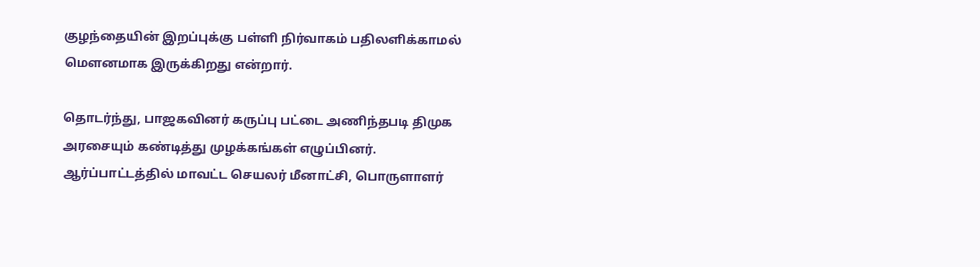குழந்தையின் இறப்புக்கு பள்ளி நிர்வாகம் பதிலளிக்காமல் மெளனமாக இருக்கிறது என்றார்.

தொடர்ந்து, பாஜகவினர் கருப்பு பட்டை அணிந்தபடி திமுக அரசையும் கண்டித்து முழக்கங்கள் எழுப்பினர். ஆர்ப்பாட்டத்தில் மாவட்ட செயலர் மீனாட்சி, பொருளாளர்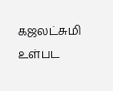கஜலட்சுமி உள்பட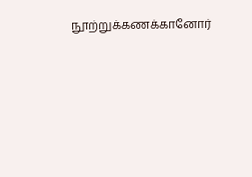நூற்றுக்கணக்கானோர்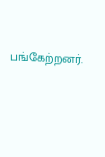பங்கேற்றனர்.